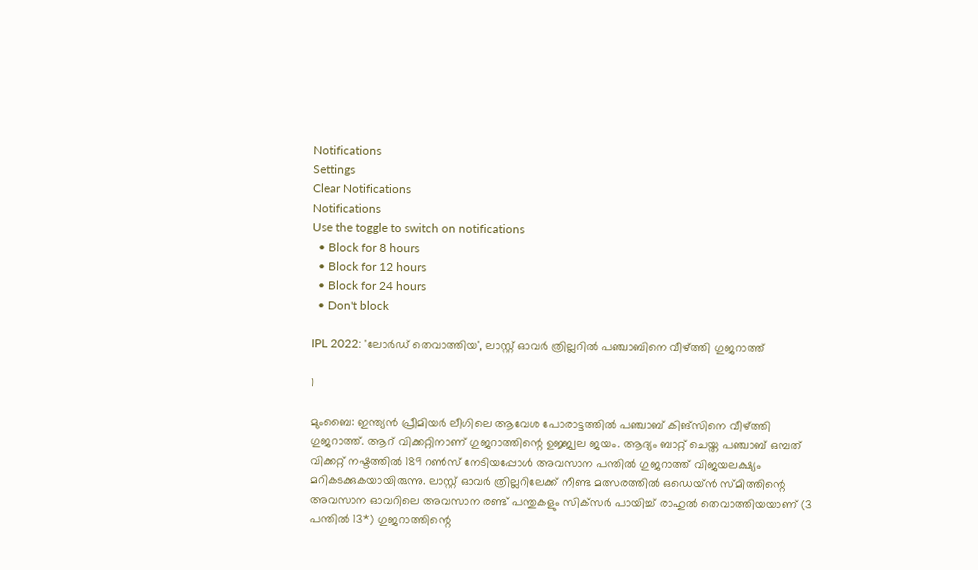Notifications
Settings
Clear Notifications
Notifications
Use the toggle to switch on notifications
  • Block for 8 hours
  • Block for 12 hours
  • Block for 24 hours
  • Don't block

IPL 2022: 'ലോര്‍ഡ് തെവാത്തിയ', ലാസ്റ്റ് ഓവര്‍ ത്രില്ലറില്‍ പഞ്ചാബിനെ വീഴ്ത്തി ഗുജറാത്ത്

1

മുംബൈ: ഇന്ത്യന്‍ പ്രീമിയര്‍ ലീഗിലെ ആവേശ പോരാട്ടത്തില്‍ പഞ്ചാബ് കിങ്‌സിനെ വീഴ്ത്തി ഗുജറാത്ത്. ആറ് വിക്കറ്റിനാണ് ഗുജറാത്തിന്റെ ഉജ്ജ്വല ജയം. ആദ്യം ബാറ്റ് ചെയ്ത പഞ്ചാബ് ഒമ്പത് വിക്കറ്റ് നഷ്ടത്തില്‍ 189 റണ്‍സ് നേടിയപ്പോള്‍ അവസാന പന്തില്‍ ഗുജറാത്ത് വിജയലക്ഷ്യം മറികടക്കുകയായിരുന്നു. ലാസ്റ്റ് ഓവര്‍ ത്രില്ലറിലേക്ക് നീണ്ട മത്സരത്തില്‍ ഒഡെയ്ന്‍ സ്മിത്തിന്റെ അവസാന ഓവറിലെ അവസാന രണ്ട് പന്തുകളും സിക്‌സര്‍ പായിച്ച് രാഹുല്‍ തെവാത്തിയയാണ് (3 പന്തില്‍ 13*) ഗുജറാത്തിന്റെ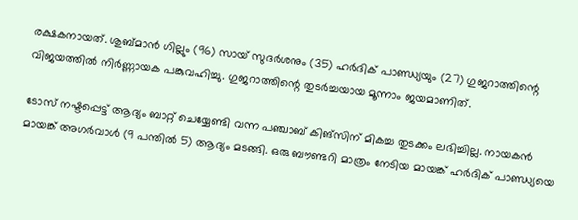രക്ഷകനായത്. ശുബ്മാന്‍ ഗില്ലും (96) സായ് സുദര്‍ശനും (35) ഹര്‍ദിക് പാണ്ഡ്യയും (27) ഗുജറാത്തിന്റെ വിജയത്തില്‍ നിര്‍ണ്ണായക പങ്കുവഹിച്ചു. ഗുജറാത്തിന്റെ തുടര്‍ച്ചയായ മൂന്നാം ജയമാണിത്.

ടോസ് നഷ്ടപ്പെട്ട് ആദ്യം ബാറ്റ് ചെയ്യേണ്ടി വന്ന പഞ്ചാബ് കിങ്‌സിന് മികച്ച തുടക്കം ലഭിച്ചില്ല. നായകന്‍ മായങ്ക് അഗര്‍വാള്‍ (9 പന്തില്‍ 5) ആദ്യം മടങ്ങി. ഒരു ബൗണ്ടറി മാത്രം നേടിയ മായങ്ക് ഹര്‍ദിക് പാണ്ഡ്യയെ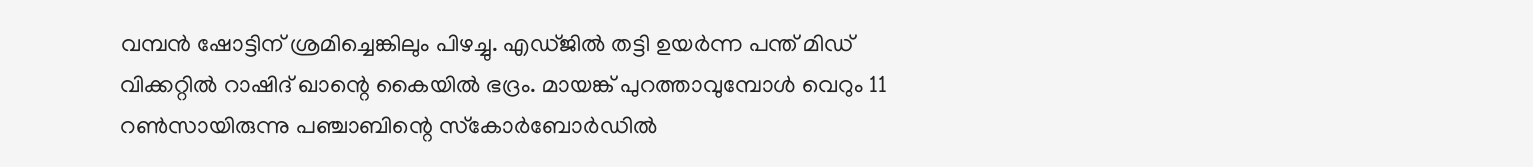വമ്പന്‍ ഷോട്ടിന് ശ്രമിച്ചെങ്കിലും പിഴച്ചു. എഡ്ജില്‍ തട്ടി ഉയര്‍ന്ന പന്ത് മിഡ് വിക്കറ്റില്‍ റാഷിദ് ഖാന്റെ കൈയില്‍ ഭദ്രം. മായങ്ക് പുറത്താവുമ്പോള്‍ വെറും 11 റണ്‍സായിരുന്നു പഞ്ചാബിന്റെ സ്‌കോര്‍ബോര്‍ഡില്‍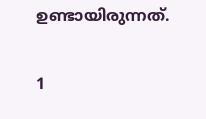ഉണ്ടായിരുന്നത്.

1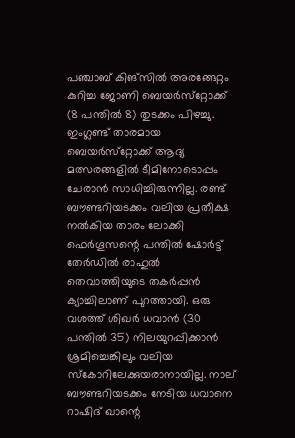പഞ്ചാബ് കിങ്‌സില്‍ അരങ്ങേറ്റം കുറിച്ച ജോണി ബെയര്‍സ്‌റ്റോക്ക് (8 പന്തില്‍ 8) തുടക്കം പിഴച്ചു. ഇംഗ്ലണ്ട് താരമായ ബെയര്‍സ്‌റ്റോക്ക് ആദ്യ മത്സരങ്ങളില്‍ ടീമിനോടൊപ്പം ചേരാന്‍ സാധിച്ചിരുന്നില്ല. രണ്ട് ബൗണ്ടറിയടക്കം വലിയ പ്രതീക്ഷ നല്‍കിയ താരം ലോക്കി ഫെര്‍ഗൂസന്റെ പന്തില്‍ ഷോര്‍ട്ട് തേര്‍ഡില്‍ രാഹുല്‍ തെവാത്തിയുടെ തകര്‍പ്പന്‍ ക്യാച്ചിലാണ് പുറത്തായി. ഒരു വശത്ത് ശിഖര്‍ ധവാന്‍ (30 പന്തില്‍ 35) നിലയുറപ്പിക്കാന്‍ ശ്രമിച്ചെങ്കിലും വലിയ സ്‌കോറിലേക്കുയരാനായില്ല. നാല് ബൗണ്ടറിയടക്കം നേടിയ ധവാനെ റാഷിദ് ഖാന്റെ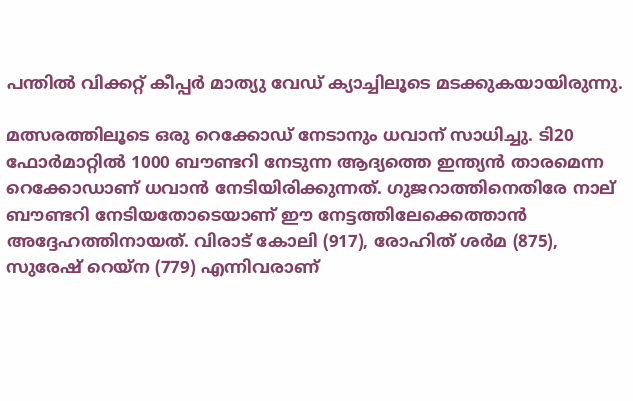പന്തില്‍ വിക്കറ്റ് കീപ്പര്‍ മാത്യു വേഡ് ക്യാച്ചിലൂടെ മടക്കുകയായിരുന്നു.

മത്സരത്തിലൂടെ ഒരു റെക്കോഡ് നേടാനും ധവാന് സാധിച്ചു. ടി20 ഫോര്‍മാറ്റില്‍ 1000 ബൗണ്ടറി നേടുന്ന ആദ്യത്തെ ഇന്ത്യന്‍ താരമെന്ന റെക്കോഡാണ് ധവാന്‍ നേടിയിരിക്കുന്നത്. ഗുജറാത്തിനെതിരേ നാല് ബൗണ്ടറി നേടിയതോടെയാണ് ഈ നേട്ടത്തിലേക്കെത്താന്‍ അദ്ദേഹത്തിനായത്. വിരാട് കോലി (917), രോഹിത് ശര്‍മ (875), സുരേഷ് റെയ്‌ന (779) എന്നിവരാണ്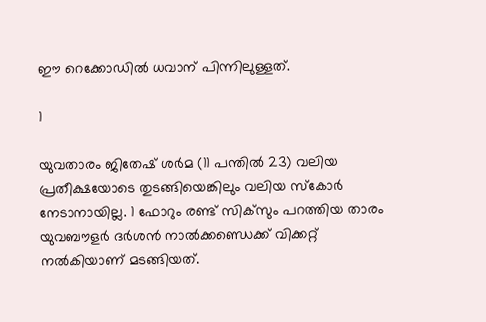ഈ റെക്കോഡില്‍ ധവാന് പിന്നിലുള്ളത്.

1

യുവതാരം ജിതേഷ് ശര്‍മ (11 പന്തില്‍ 23) വലിയ പ്രതീക്ഷയോടെ തുടങ്ങിയെങ്കിലും വലിയ സ്‌കോര്‍ നേടാനായില്ല. 1 ഫോറും രണ്ട് സിക്‌സും പറത്തിയ താരം യുവബൗളര്‍ ദര്‍ശന്‍ നാല്‍ക്കണ്ഡെക്ക് വിക്കറ്റ് നല്‍കിയാണ് മടങ്ങിയത്.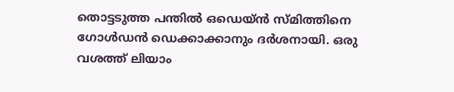തൊട്ടടുത്ത പന്തില്‍ ഒഡെയ്ന്‍ സ്മിത്തിനെ ഗോള്‍ഡന്‍ ഡെക്കാക്കാനും ദര്‍ശനായി. ഒരു വശത്ത് ലിയാം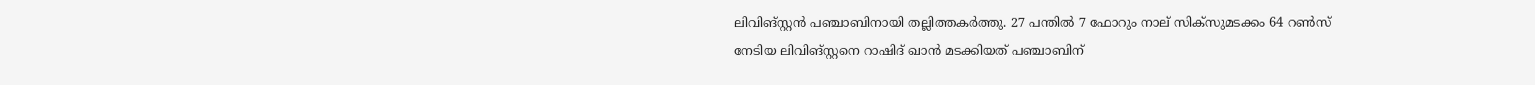ലിവിങ്‌സ്റ്റന്‍ പഞ്ചാബിനായി തല്ലിത്തകര്‍ത്തു. 27 പന്തില്‍ 7 ഫോറും നാല് സിക്‌സുമടക്കം 64 റണ്‍സ് നേടിയ ലിവിങ്‌സ്റ്റനെ റാഷിദ് ഖാന്‍ മടക്കിയത് പഞ്ചാബിന്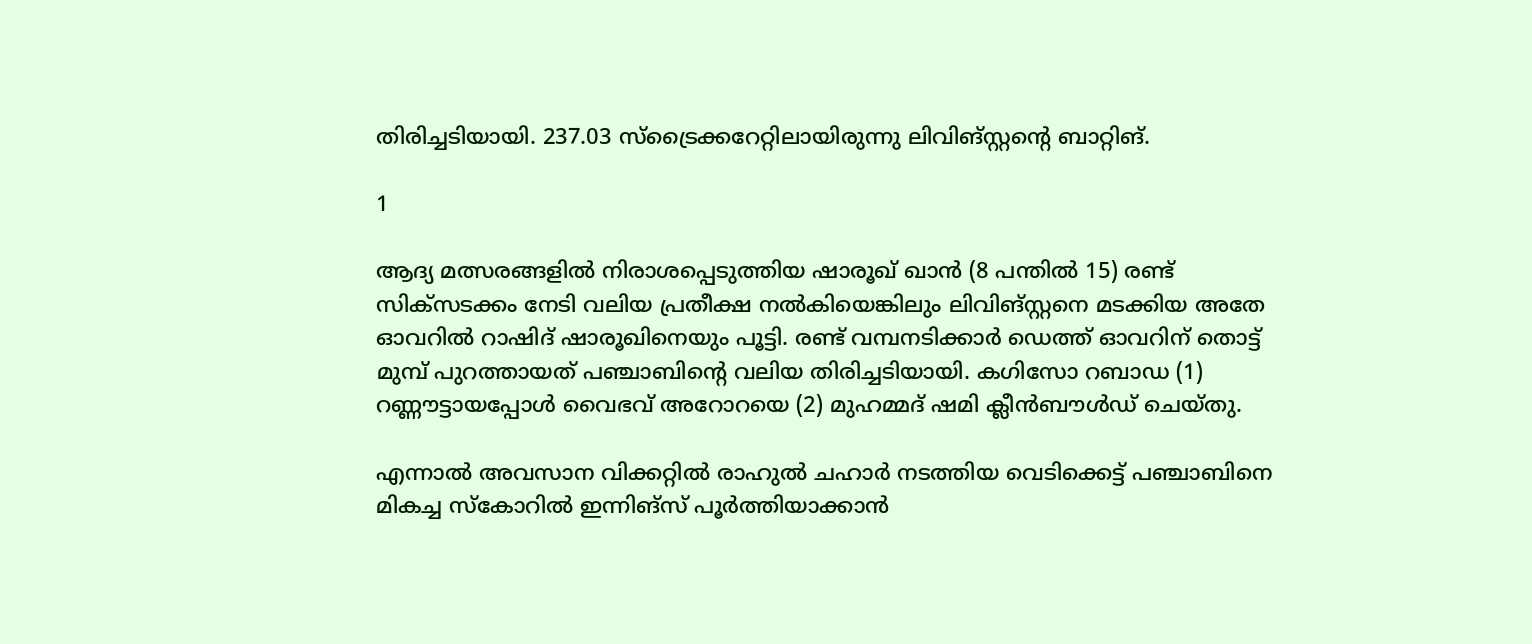തിരിച്ചടിയായി. 237.03 സ്‌ട്രൈക്കറേറ്റിലായിരുന്നു ലിവിങ്സ്റ്റന്റെ ബാറ്റിങ്.

1

ആദ്യ മത്സരങ്ങളില്‍ നിരാശപ്പെടുത്തിയ ഷാരൂഖ് ഖാന്‍ (8 പന്തില്‍ 15) രണ്ട് സിക്‌സടക്കം നേടി വലിയ പ്രതീക്ഷ നല്‍കിയെങ്കിലും ലിവിങ്‌സ്റ്റനെ മടക്കിയ അതേ ഓവറില്‍ റാഷിദ് ഷാരൂഖിനെയും പൂട്ടി. രണ്ട് വമ്പനടിക്കാര്‍ ഡെത്ത് ഓവറിന് തൊട്ട് മുമ്പ് പുറത്തായത് പഞ്ചാബിന്റെ വലിയ തിരിച്ചടിയായി. കഗിസോ റബാഡ (1) റണ്ണൗട്ടായപ്പോള്‍ വൈഭവ് അറോറയെ (2) മുഹമ്മദ് ഷമി ക്ലീന്‍ബൗള്‍ഡ് ചെയ്തു.

എന്നാല്‍ അവസാന വിക്കറ്റില്‍ രാഹുല്‍ ചഹാര്‍ നടത്തിയ വെടിക്കെട്ട് പഞ്ചാബിനെ മികച്ച സ്‌കോറില്‍ ഇന്നിങ്‌സ് പൂര്‍ത്തിയാക്കാന്‍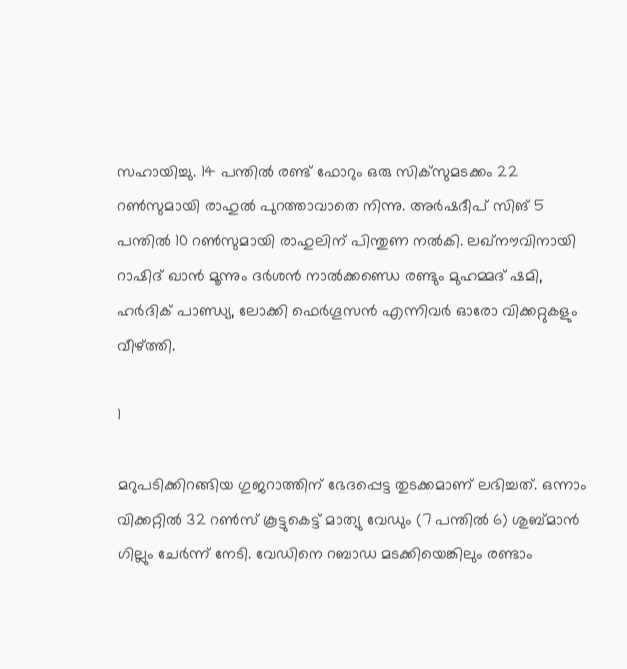സഹായിച്ചു. 14 പന്തില്‍ രണ്ട് ഫോറും ഒരു സിക്‌സുമടക്കം 22 റണ്‍സുമായി രാഹുല്‍ പുറത്താവാതെ നിന്നു. അര്‍ഷദീപ് സിങ് 5 പന്തില്‍ 10 റണ്‍സുമായി രാഹുലിന് പിന്തുണ നല്‍കി. ലഖ്‌നൗവിനായി റാഷിദ് ഖാന്‍ മൂന്നും ദര്‍ശന്‍ നാല്‍ക്കണ്ഡെ രണ്ടും മുഹമ്മദ് ഷമി, ഹര്‍ദിക് പാണ്ഡ്യ, ലോക്കി ഫെര്‍ഗൂസന്‍ എന്നിവര്‍ ഓരോ വിക്കറ്റുകളും വീഴ്ത്തി.

1

മറുപടിക്കിറങ്ങിയ ഗുജറാത്തിന് ഭേദപ്പെട്ട തുടക്കമാണ് ലഭിച്ചത്. ഒന്നാം വിക്കറ്റില്‍ 32 റണ്‍സ് കൂട്ടുകെട്ട് മാത്യു വേഡും (7 പന്തില്‍ 6) ശുബ്മാന്‍ ഗില്ലും ചേര്‍ന്ന് നേടി. വേഡിനെ റബാഡ മടക്കിയെങ്കിലും രണ്ടാം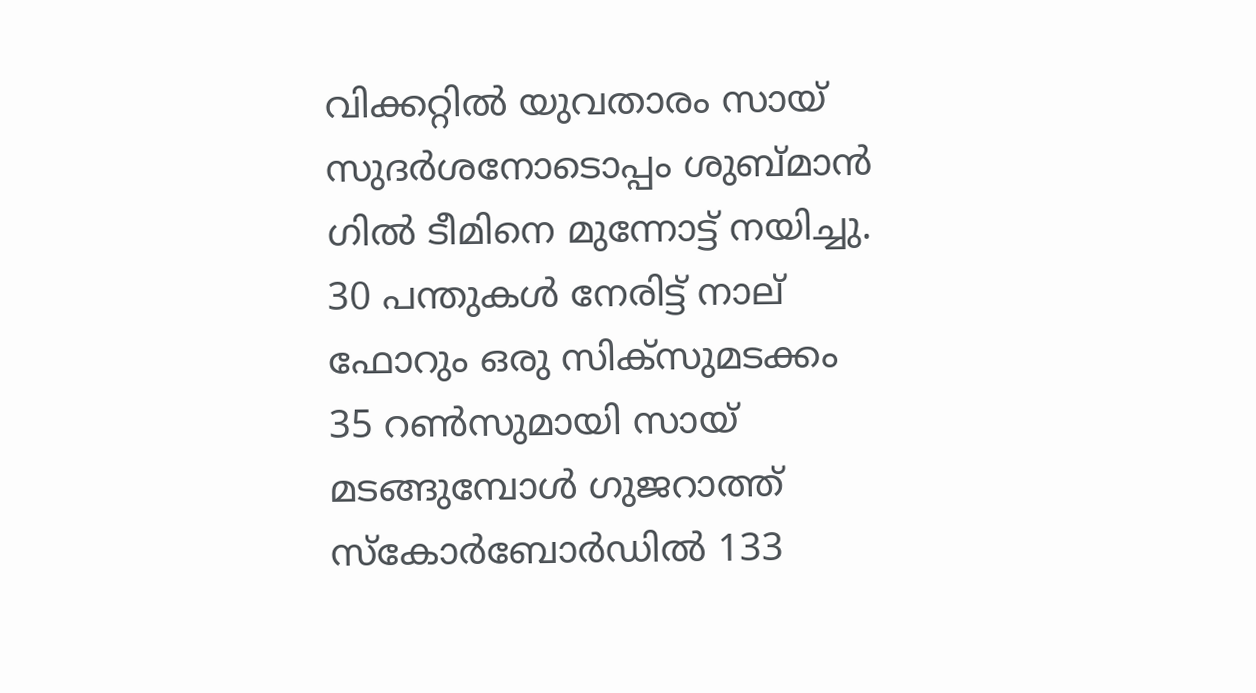വിക്കറ്റില്‍ യുവതാരം സായ് സുദര്‍ശനോടൊപ്പം ശുബ്മാന്‍ ഗില്‍ ടീമിനെ മുന്നോട്ട് നയിച്ചു. 30 പന്തുകള്‍ നേരിട്ട് നാല് ഫോറും ഒരു സിക്‌സുമടക്കം 35 റണ്‍സുമായി സായ് മടങ്ങുമ്പോള്‍ ഗുജറാത്ത് സ്‌കോര്‍ബോര്‍ഡില്‍ 133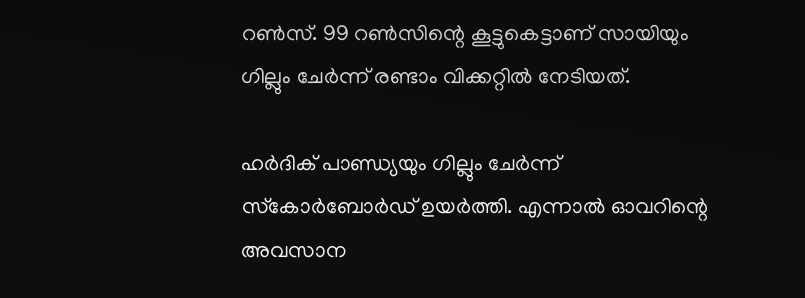റണ്‍സ്. 99 റണ്‍സിന്റെ കൂട്ടുകെട്ടാണ് സായിയും ഗില്ലും ചേര്‍ന്ന് രണ്ടാം വിക്കറ്റില്‍ നേടിയത്.

ഹര്‍ദിക് പാണ്ഡ്യയും ഗില്ലും ചേര്‍ന്ന് സ്‌കോര്‍ബോര്‍ഡ് ഉയര്‍ത്തി. എന്നാല്‍ ഓവറിന്റെ അവസാന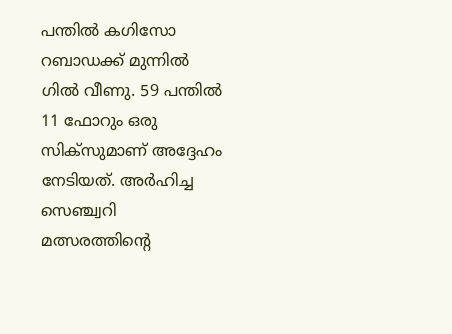പന്തില്‍ കഗിസോ റബാഡക്ക് മുന്നില്‍ ഗില്‍ വീണു. 59 പന്തില്‍ 11 ഫോറും ഒരു സിക്‌സുമാണ് അദ്ദേഹം നേടിയത്. അര്‍ഹിച്ച സെഞ്ച്വറി മത്സരത്തിന്റെ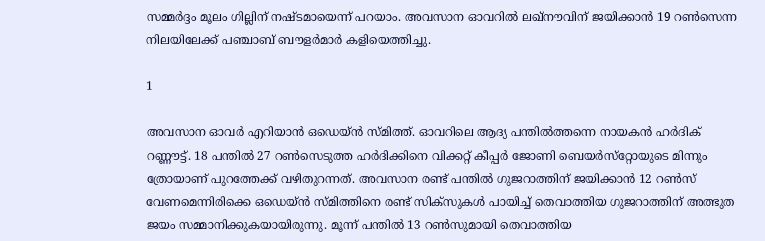സമ്മര്‍ദ്ദം മൂലം ഗില്ലിന് നഷ്ടമായെന്ന് പറയാം. അവസാന ഓവറില്‍ ലഖ്‌നൗവിന് ജയിക്കാന്‍ 19 റണ്‍സെന്ന നിലയിലേക്ക് പഞ്ചാബ് ബൗളര്‍മാര്‍ കളിയെത്തിച്ചു.

1

അവസാന ഓവര്‍ എറിയാന്‍ ഒഡെയ്ന്‍ സ്മിത്ത്. ഓവറിലെ ആദ്യ പന്തില്‍ത്തന്നെ നായകന്‍ ഹര്‍ദിക് റണ്ണൗട്ട്. 18 പന്തില്‍ 27 റണ്‍സെടുത്ത ഹര്‍ദിക്കിനെ വിക്കറ്റ് കീപ്പര്‍ ജോണി ബെയര്‍സ്‌റ്റോയുടെ മിന്നും ത്രോയാണ് പുറത്തേക്ക് വഴിതുറന്നത്. അവസാന രണ്ട് പന്തില്‍ ഗുജറാത്തിന് ജയിക്കാന്‍ 12 റണ്‍സ് വേണമെന്നിരിക്കെ ഒഡെയ്ന്‍ സ്മിത്തിനെ രണ്ട് സിക്‌സുകള്‍ പായിച്ച് തെവാത്തിയ ഗുജറാത്തിന് അത്ഭുത ജയം സമ്മാനിക്കുകയായിരുന്നു. മൂന്ന് പന്തില്‍ 13 റണ്‍സുമായി തെവാത്തിയ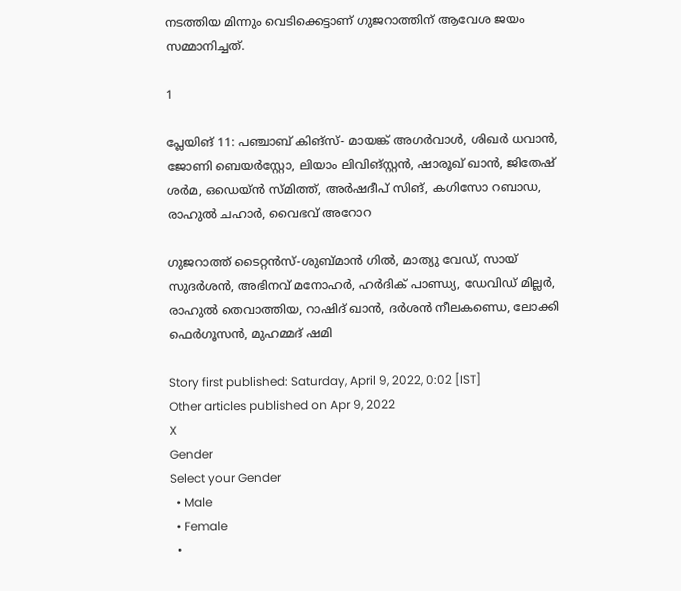നടത്തിയ മിന്നും വെടിക്കെട്ടാണ് ഗുജറാത്തിന് ആവേശ ജയം സമ്മാനിച്ചത്.

1

പ്ലേയിങ് 11: പഞ്ചാബ് കിങ്സ്- മായങ്ക് അഗര്‍വാള്‍, ശിഖര്‍ ധവാന്‍, ജോണി ബെയര്‍സ്റ്റോ, ലിയാം ലിവിങ്സ്റ്റന്‍, ഷാരൂഖ് ഖാന്‍, ജിതേഷ് ശര്‍മ, ഒഡെയ്ന്‍ സ്മിത്ത്, അര്‍ഷദീപ് സിങ്, കഗിസോ റബാഡ, രാഹുല്‍ ചഹാര്‍, വൈഭവ് അറോറ

ഗുജറാത്ത് ടൈറ്റന്‍സ്-ശുബ്മാന്‍ ഗില്‍, മാത്യു വേഡ്, സായ് സുദര്‍ശന്‍, അഭിനവ് മനോഹര്‍, ഹര്‍ദിക് പാണ്ഡ്യ, ഡേവിഡ് മില്ലര്‍, രാഹുല്‍ തെവാത്തിയ, റാഷിദ് ഖാന്‍, ദര്‍ശന്‍ നീലകണ്ഡെ, ലോക്കി ഫെര്‍ഗൂസന്‍, മുഹമ്മദ് ഷമി

Story first published: Saturday, April 9, 2022, 0:02 [IST]
Other articles published on Apr 9, 2022
X
Gender
Select your Gender
  • Male
  • Female
  •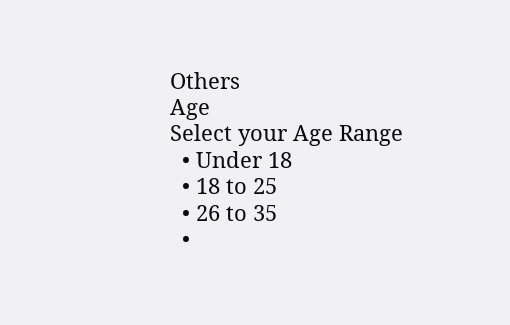Others
Age
Select your Age Range
  • Under 18
  • 18 to 25
  • 26 to 35
  •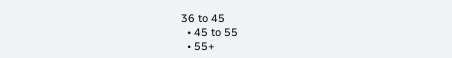36 to 45
  • 45 to 55
  • 55+